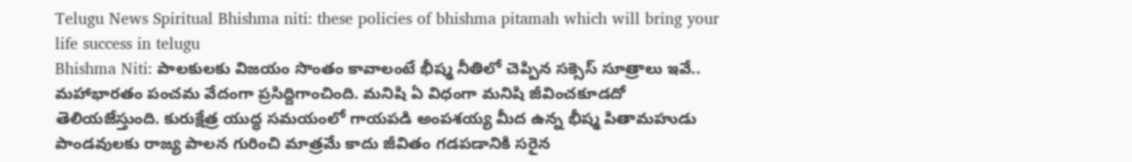Telugu News Spiritual Bhishma niti: these policies of bhishma pitamah which will bring your life success in telugu
Bhishma Niti: పాలకులకు విజయం సొంతం కావాలంటే భీష్మ నీతిలో చెప్పిన సక్సెస్ సూత్రాలు ఇవే..
మహాభారతం పంచమ వేదంగా ప్రసిద్దిగాంచింది. మనిషి ఏ విధంగా మనిషి జీవించకూడదో తెలియజేస్తుంది. కురుక్షేత్ర యుద్ధ సమయంలో గాయపడి అంపశయ్య మీద ఉన్న భీష్మ పితామహుడు పాండవులకు రాజ్య పాలన గురించి మాత్రమే కాదు జీవితం గడపడానికి సరైన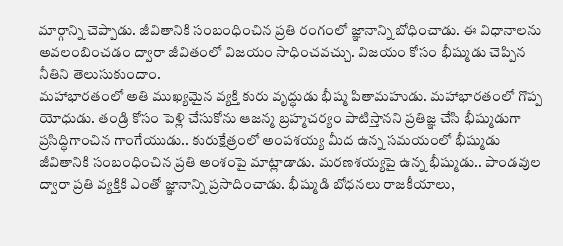మార్గాన్ని చెప్పాడు. జీవితానికి సంబంధించిన ప్రతి రంగంలో జ్ఞానాన్ని బోధించాడు. ఈ విధానాలను అవలంబించడం ద్వారా జీవితంలో విజయం సాధించవచ్చు. విజయం కోసం భీష్ముడు చెప్పిన నీతిని తెలుసుకుందాం.
మహాభారతంలో అతి ముఖ్యమైన వ్యక్తి కురు వృద్ధుడు భీష్మ పితామహుడు. మహాభారతంలో గొప్ప యోధుడు. తండ్రి కోసం పెళ్లి చేసుకోను ఆజన్మ బ్రహ్మచర్యం పాటిస్తానని ప్రతిజ్ఞ చేసి భీష్ముడుగా ప్రసిద్ధిగాంచిన గాంగేయుడు.. కురుక్షేత్రంలో అంపశయ్య మీద ఉన్న సమయంలో భీష్ముడు జీవితానికి సంబంధించిన ప్రతి అంశంపై మాట్లాడాడు. మరణశయ్యపై ఉన్న భీష్ముడు.. పాండవుల ద్వారా ప్రతి వ్యక్తికి ఎంతో జ్ఞానాన్ని ప్రసాదించాడు. భీష్ముడి బోధనలు రాజకీయాలు,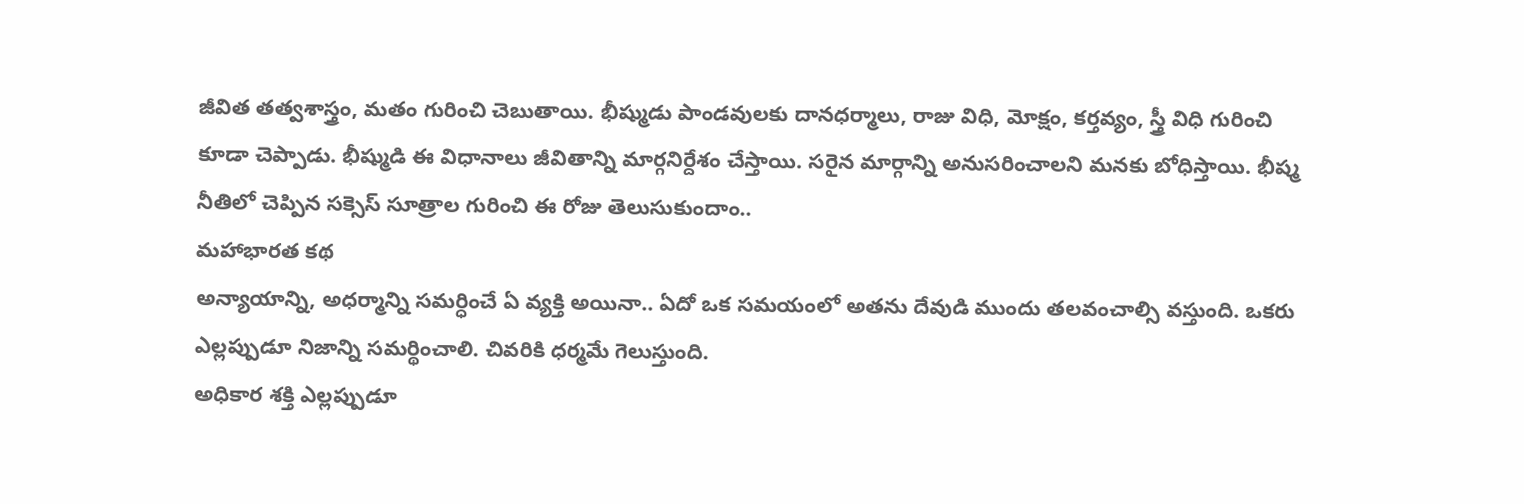జీవిత తత్వశాస్త్రం, మతం గురించి చెబుతాయి. భీష్ముడు పాండవులకు దానధర్మాలు, రాజు విధి, మోక్షం, కర్తవ్యం, స్త్రీ విధి గురించి కూడా చెప్పాడు. భీష్ముడి ఈ విధానాలు జీవితాన్ని మార్గనిర్దేశం చేస్తాయి. సరైన మార్గాన్ని అనుసరించాలని మనకు బోధిస్తాయి. భీష్మ నీతిలో చెప్పిన సక్సెస్ సూత్రాల గురించి ఈ రోజు తెలుసుకుందాం..
మహాభారత కథ
అన్యాయాన్ని, అధర్మాన్ని సమర్ధించే ఏ వ్యక్తి అయినా.. ఏదో ఒక సమయంలో అతను దేవుడి ముందు తలవంచాల్సి వస్తుంది. ఒకరు ఎల్లప్పుడూ నిజాన్ని సమర్థించాలి. చివరికి ధర్మమే గెలుస్తుంది.
అధికార శక్తి ఎల్లప్పుడూ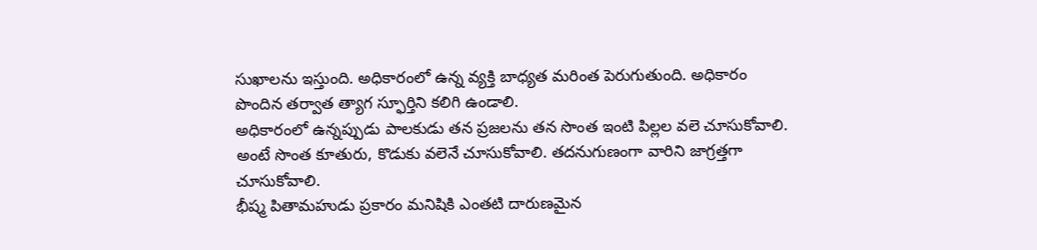సుఖాలను ఇస్తుంది. అధికారంలో ఉన్న వ్యక్తి బాధ్యత మరింత పెరుగుతుంది. అధికారం పొందిన తర్వాత త్యాగ స్ఫూర్తిని కలిగి ఉండాలి.
అధికారంలో ఉన్నప్పుడు పాలకుడు తన ప్రజలను తన సొంత ఇంటి పిల్లల వలె చూసుకోవాలి. అంటే సొంత కూతురు, కొడుకు వలెనే చూసుకోవాలి. తదనుగుణంగా వారిని జాగ్రత్తగా చూసుకోవాలి.
భీష్మ పితామహుడు ప్రకారం మనిషికి ఎంతటి దారుణమైన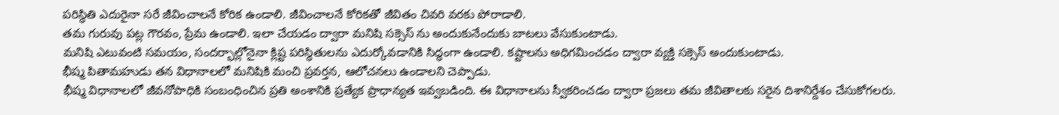పరిస్థితి ఎదురైనా సరే జీవించాలనే కోరిక ఉండాలి. జీవించాలనే కోరికతో జీవితం చివరి వరకు పోరాడాలి.
తమ గురువు పట్ల గౌరవం, ప్రేమ ఉండాలి. ఇలా చేయడం ద్వారా మనిషి సక్సెస్ ను అందుకునేందుకు బాటలు వేసుకుంటాడు.
మనిషి ఎటువంటి సమయం, సందర్భాల్లోనైనా క్లిష్ట పరిస్థితులను ఎదుర్కోవడానికి సిద్ధంగా ఉండాలి. కష్టాలను అధిగమించడం ద్వారా వ్యక్తి సక్సెస్ అందుకుంటాడు.
భీష్మ పితామహుడు తన విధానాలలో మనిషికి మంచి ప్రవర్తన, ఆలోచనలు ఉండాలని చెప్పాడు.
భీష్మ విధానాలలో జీవనోపాధికి సంబంధించిన ప్రతి అంశానికి ప్రత్యేక ప్రాధాన్యత ఇవ్వబడింది. ఈ విధానాలను స్వీకరించడం ద్వారా ప్రజలు తమ జీవితాలకు సరైన దిశానిర్దేశం చేసుకోగలరు.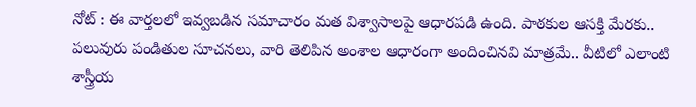నోట్ : ఈ వార్తలలో ఇవ్వబడిన సమాచారం మత విశ్వాసాలపై ఆధారపడి ఉంది. పాఠకుల ఆసక్తి మేరకు.. పలువురు పండితుల సూచనలు, వారి తెలిపిన అంశాల ఆధారంగా అందించినవి మాత్రమే.. వీటిలో ఎలాంటి శాస్త్రీయ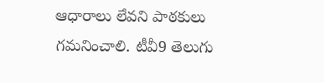ఆధారాలు లేవని పాఠకులు గమనించాలి. టీవీ9 తెలుగు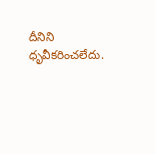దీనిని ధృవీకరించలేదు.